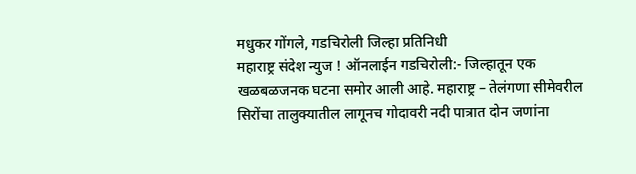मधुकर गोंगले, गडचिरोली जिल्हा प्रतिनिधी
महाराष्ट्र संदेश न्युज ! ऑनलाईन गडचिरोली:- जिल्हातून एक खळबळजनक घटना समोर आली आहे. महाराष्ट्र – तेलंगणा सीमेवरील सिरोंचा तालुक्यातील लागूनच गोदावरी नदी पात्रात दोन जणांना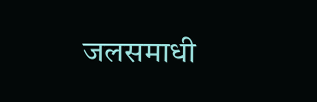जलसमाधी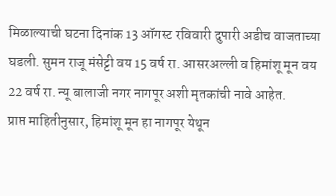मिळाल्याची घटना दिनांक 13 ऑगस्ट रविवारी दुपारी अडीच वाजताच्या घडली. सुमन राजू मंसेट्टी वय 15 वर्ष रा. आसरअल्ली व हिमांशू मून वय 22 वर्ष रा. न्यू बालाजी नगर नागपूर अशी मृतकांची नावे आहेत.
प्राप्त माहितीनुसार, हिमांशू मून हा नागपूर येथून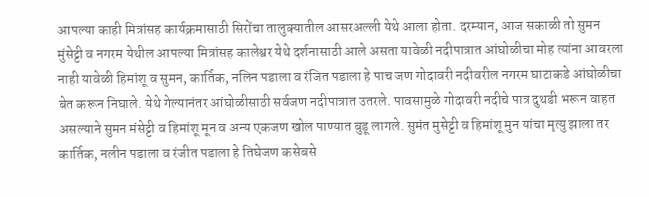आपल्या काही मित्रांसह कार्यक्रमासाठी सिरोंचा तालुक्यातील आसरअल्ली येथे आला होता. दरम्यान, आज सकाळी तो सुमन मुंसेट्टी व नगरम येथील आपल्या मित्रांसह कालेश्वर येथे दर्शनासाठी आले असता यावेळी नदीपात्रात आंघोळीचा मोह त्यांना आवरला नाही यावेळी हिमांशू व सुमन, कार्तिक, नलिन पडाला व रंजित पडाला हे पाच जण गोदावरी नदीवरील नगरम घाटाकडे आंघोळीचा बेत करून निघाले. येथे गेल्यानंतर आंघोळीसाठी सर्वजण नदीपात्रात उतरले. पावसामुळे गोदावरी नदीचे पात्र दुथडी भरून वाहत असल्याने सुमन मंसेट्टी व हिमांशू मून व अन्य एकजण खोल पाण्यात बुडू लागले. सुमंत मुसेट्टी व हिमांशू मुन यांचा मृत्यु झाला तर कार्तिक, नलीन पडाला व रंजीत पडाला हे तिघेजण कसेबसे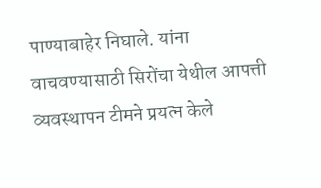पाण्याबाहेर निघाले. यांना वाचवण्यासाठी सिरोंचा येथील आपत्ती व्यवस्थापन टीमने प्रयत्न केले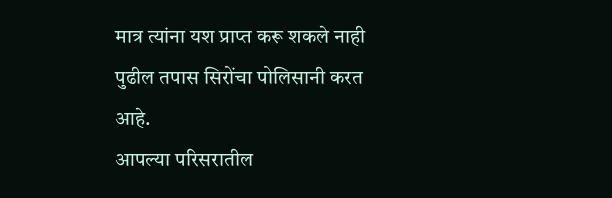मात्र त्यांना यश प्राप्त करू शकले नाही पुढील तपास सिरोंचा पोलिसानी करत आहे.
आपल्या परिसरातील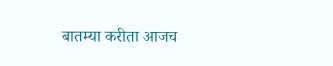बातम्या करीता आजच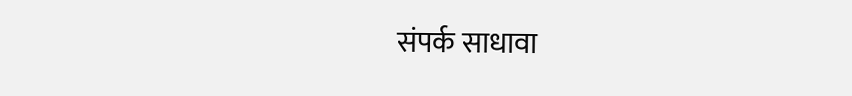संपर्क साधावा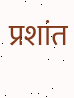प्रशांत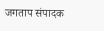जगताप संपादक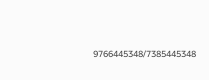9766445348/7385445348